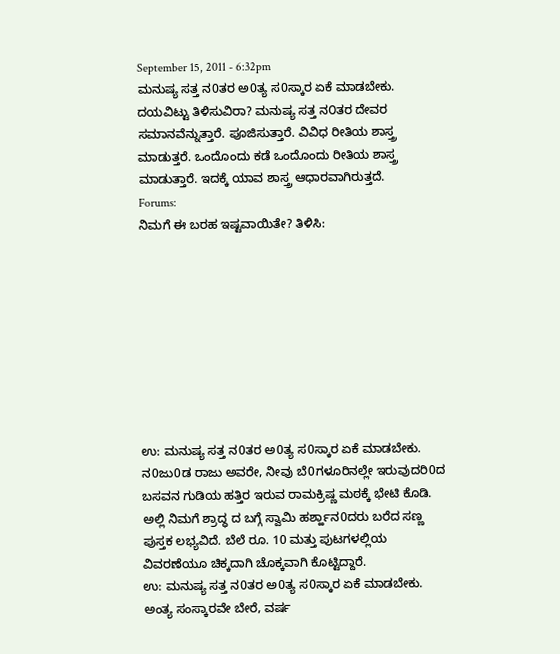September 15, 2011 - 6:32pm
ಮನುಷ್ಯ ಸತ್ತ ನ0ತರ ಅ0ತ್ಯ ಸ0ಸ್ಕಾರ ಏಕೆ ಮಾಡಬೇಕು. ದಯವಿಟ್ಟು ತಿಳಿಸುವಿರಾ? ಮನುಷ್ಯ ಸತ್ತ ನ೦ತರ ದೇವರ ಸಮಾನವೆನ್ನುತ್ತಾರೆ. ಪೂಜಿಸುತ್ತಾರೆ. ವಿವಿಧ ರೀತಿಯ ಶಾಸ್ತ್ರ ಮಾಡುತ್ತರೆ. ಒಂದೊಂದು ಕಡೆ ಒಂದೊಂದು ರೀತಿಯ ಶಾಸ್ತ್ರ ಮಾಡುತ್ತಾರೆ. ಇದಕ್ಕೆ ಯಾವ ಶಾಸ್ತ್ರ ಆಧಾರವಾಗಿರುತ್ತದೆ.
Forums:
ನಿಮಗೆ ಈ ಬರಹ ಇಷ್ಟವಾಯಿತೇ? ತಿಳಿಸಿ:









ಉ: ಮನುಷ್ಯ ಸತ್ತ ನ0ತರ ಅ0ತ್ಯ ಸ0ಸ್ಕಾರ ಏಕೆ ಮಾಡಬೇಕು.
ನ0ಜು0ಡ ರಾಜು ಅವರೇ, ನೀವು ಬೆ0ಗಳೂರಿನಲ್ಲೇ ಇರುವುದರಿ0ದ ಬಸವನ ಗುಡಿಯ ಹತ್ತಿರ ಇರುವ ರಾಮಕ್ರಿಷ್ಣ ಮಠಕ್ಕೆ ಭೇಟಿ ಕೊಡಿ. ಅಲ್ಲಿ ನಿಮಗೆ ಶ್ರಾದ್ಧ ದ ಬಗ್ಗೆ ಸ್ವಾಮಿ ಹರ್ಶ್ಹಾನ0ದರು ಬರೆದ ಸಣ್ಣ ಪುಸ್ತಕ ಲಭ್ಯವಿದೆ. ಬೆಲೆ ರೂ. 10 ಮತ್ತು ಪುಟಗಳಲ್ಲಿಯ ವಿವರಣೆಯೂ ಚಿಕ್ಕದಾಗಿ ಚೊಕ್ಕವಾಗಿ ಕೊಟ್ಟಿದ್ದಾರೆ.
ಉ: ಮನುಷ್ಯ ಸತ್ತ ನ0ತರ ಅ0ತ್ಯ ಸ0ಸ್ಕಾರ ಏಕೆ ಮಾಡಬೇಕು.
ಅಂತ್ಯ ಸಂಸ್ಕಾರವೇ ಬೇರೆ, ವರ್ಷ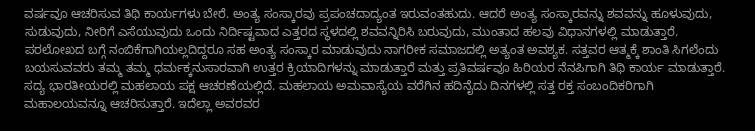ವರ್ಷವೂ ಆಚರಿಸುವ ತಿಥಿ ಕಾರ್ಯಗಳು ಬೇರೆ. ಅಂತ್ಯ ಸಂಸ್ಕಾರವು ಪ್ರಪಂಚದಾದ್ಯಂತ ಇರುವಂತಹುದು. ಆದರೆ ಅಂತ್ಯ ಸಂಸ್ಕಾರವನ್ನು ಶವವನ್ನು ಹೂಳುವುದು, ಸುಡುವುದು, ನೀರಿಗೆ ಎಸೆಯುವುದು ಒಂದು ನಿರ್ದಿಷ್ಟವಾದ ಎತ್ತರದ ಸ್ಥಳದಲ್ಲಿ ಶವವನ್ನಿರಿಸಿ ಬರುವುದು, ಮುಂತಾದ ಹಲವು ವಿಧಾನಗಳಲ್ಲಿ ಮಾಡುತ್ತಾರೆ. ಪರಲೋಖದ ಬಗ್ಗೆ ನಂಬಿಕೆಗಾಗಿಯಲ್ಲದಿದ್ದರೂ ಸಹ ಅಂತ್ಯ ಸಂಸ್ಕಾರ ಮಾಡುವುದು ನಾಗರೀಕ ಸಮಾಜದಲ್ಲಿ ಅತ್ಯಂತ ಅವಶ್ಯಕ. ಸತ್ತವರ ಆತ್ಮಕ್ಕೆ ಶಾಂತಿ ಸಿಗಲೆಂದು ಬಯಸುವವರು ತಮ್ಮ ತಮ್ಮ ಧರ್ಮಕ್ಕನುಸಾರವಾಗಿ ಉತ್ತರ ಕ್ರಿಯಾದಿಗಳನ್ನು ಮಾಡುತ್ತಾರೆ ಮತ್ತು ಪ್ರತಿವರ್ಷವೂ ಹಿರಿಯರ ನೆನಪಿಗಾಗಿ ತಿಥಿ ಕಾರ್ಯ ಮಾಡುತ್ತಾರೆ. ಸದ್ಯ ಭಾರತೀಯರಲ್ಲಿ ಮಹಲಾಯ ಪಕ್ಷ ಆಚರಣೆಯಲ್ಲಿದೆ. ಮಹಲಾಯ ಅಮವಾಸ್ಯೆಯ ವರೆಗಿನ ಹದಿನೈದು ದಿನಗಳಲ್ಲಿ ಸತ್ತ ರಕ್ತ ಸಂಬಂದಿಕರಿಗಾಗಿ ಮಹಾಲಯವನ್ನೂ ಆಚರಿಸುತ್ತಾರೆ. ಇದೆಲ್ಲಾ ಅವರವರ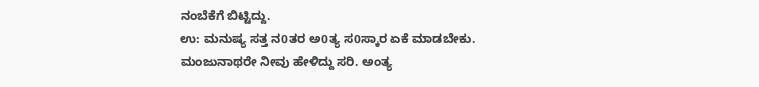ನಂಬೆಕೆಗೆ ಬಿಟ್ಟಿದ್ದು.
ಉ: ಮನುಷ್ಯ ಸತ್ತ ನ0ತರ ಅ0ತ್ಯ ಸ0ಸ್ಕಾರ ಏಕೆ ಮಾಡಬೇಕು.
ಮಂಜುನಾಥರೇ ನೀವು ಹೇಳಿದ್ದು ಸರಿ. ಅಂತ್ಯ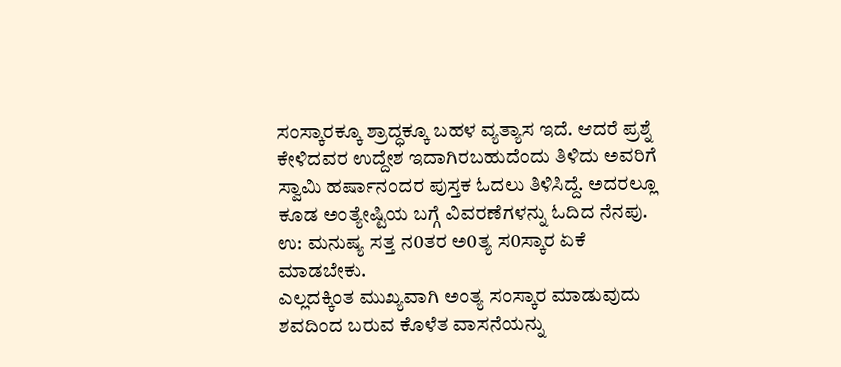ಸಂಸ್ಕಾರಕ್ಕೂ ಶ್ರಾದ್ಧಕ್ಕೂ ಬಹಳ ವ್ಯತ್ಯಾಸ ಇದೆ. ಆದರೆ ಪ್ರಶ್ನೆ ಕೇಳಿದವರ ಉದ್ದೇಶ ಇದಾಗಿರಬಹುದೆಂದು ತಿಳಿದು ಅವರಿಗೆ ಸ್ವಾಮಿ ಹರ್ಷಾನಂದರ ಪುಸ್ತಕ ಓದಲು ತಿಳಿಸಿದ್ದೆ. ಅದರಲ್ಲೂ ಕೂಡ ಅಂತ್ಯೇಷ್ಟಿಯ ಬಗ್ಗೆ ವಿವರಣೆಗಳನ್ನು ಓದಿದ ನೆನಪು.
ಉ: ಮನುಷ್ಯ ಸತ್ತ ನ0ತರ ಅ0ತ್ಯ ಸ0ಸ್ಕಾರ ಏಕೆ ಮಾಡಬೇಕು.
ಎಲ್ಲದಕ್ಕಿಂತ ಮುಖ್ಯವಾಗಿ ಅಂತ್ಯ ಸಂಸ್ಕಾರ ಮಾಡುವುದು ಶವದಿಂದ ಬರುವ ಕೊಳೆತ ವಾಸನೆಯನ್ನು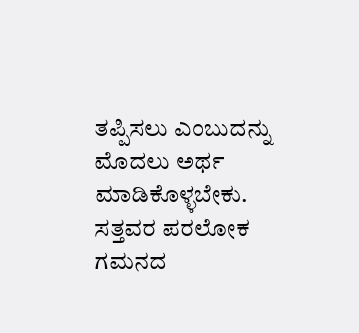ತಪ್ಪಿಸಲು ಎಂಬುದನ್ನು ಮೊದಲು ಅರ್ಥ ಮಾಡಿಕೊಳ್ಳಬೇಕು. ಸತ್ತವರ ಪರಲೋಕ ಗಮನದ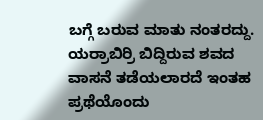ಬಗ್ಗೆ ಬರುವ ಮಾತು ನಂತರದ್ದು. ಯರ್ರಾಬಿರ್ರಿ ಬಿದ್ದಿರುವ ಶವದ ವಾಸನೆ ತಡೆಯಲಾರದೆ ಇಂತಹ ಪ್ರಥೆಯೊಂದು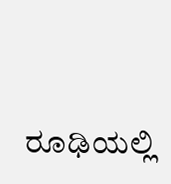ರೂಢಿಯಲ್ಲಿ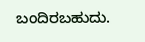ಬಂದಿರಬಹುದು.